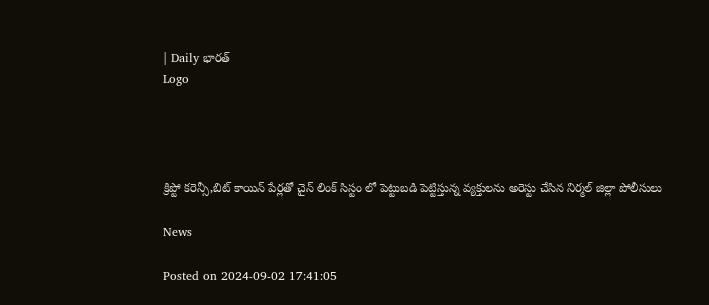| Daily భారత్
Logo




క్రిప్టో కరెన్సీ,బిట్ కాయిన్ పేర్లతో చైన్ లింక్ సిస్టం లో పెట్టుబడి పెట్టిస్తున్న వ్యక్తులను అరెస్టు చేసిన నిర్మల్ జిల్లా పోలీసులు

News

Posted on 2024-09-02 17:41:05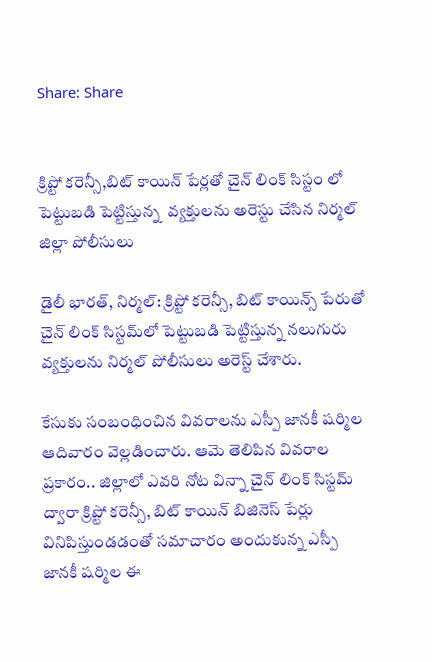Share: Share


క్రిప్టో కరెన్సీ,బిట్ కాయిన్ పేర్లతో చైన్ లింక్ సిస్టం లో  పెట్టుబడి పెట్టిస్తున్న  వ్యక్తులను అరెస్టు చేసిన నిర్మల్ జిల్లా పోలీసులు

డైలీ భారత్, నిర్మల్: క్రిప్టో కరెన్సీ, బిట్‌ కాయిన్స్‌ పేరుతో చైన్‌ లింక్‌ సిస్టమ్‌లో పెట్టుబడి పెట్టిస్తున్న నలుగురు వ్యక్తులను నిర్మల్‌ పోలీసులు అరెస్ట్‌ చేశారు.

కేసుకు సంబంధించిన వివరాలను ఎస్పీ జానకీ షర్మిల ఆదివారం వెల్లడించారు. ఆమె తెలిపిన వివరాల ప్రకారం.. జిల్లాలో ఎవరి నోట విన్నా చైన్‌ లింక్‌ సిస్టమ్‌ ద్వారా క్రిప్టో కరెన్సీ, బిట్‌ కాయిన్‌ బిజినెస్‌ పేర్లు వినిపిస్తుండడంతో సమాచారం అందుకున్న ఎస్పీ జానకీ షర్మిల ఈ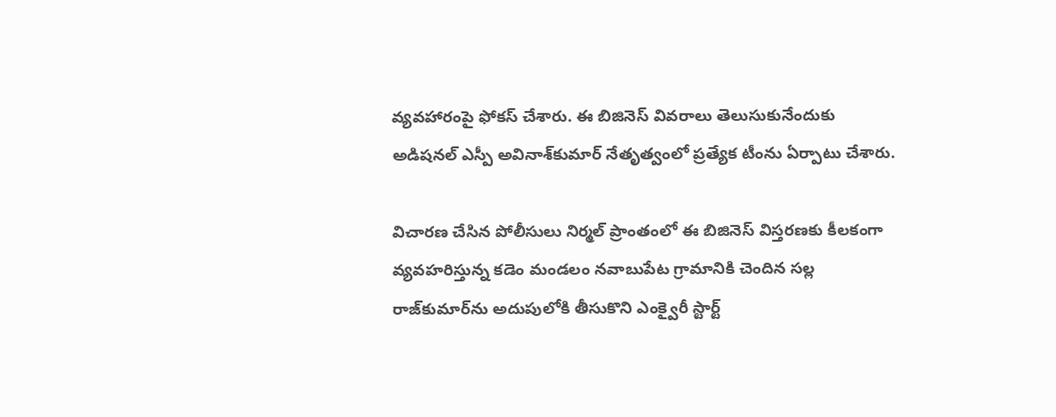వ్యవహారంపై ఫోకస్‌ చేశారు. ఈ బిజినెస్‌ వివరాలు తెలుసుకునేందుకు అడిషనల్‌ ఎస్పీ అవినాశ్‌కుమార్‌ నేతృత్వంలో ప్రత్యేక టీంను ఏర్పాటు చేశారు.

విచారణ చేసిన పోలీసులు నిర్మల్‌ ప్రాంతంలో ఈ బిజినెస్‌ విస్తరణకు కీలకంగా వ్యవహరిస్తున్న కడెం మండలం నవాబుపేట గ్రామానికి చెందిన సల్ల రాజ్‌కుమార్‌ను అదుపులోకి తీసుకొని ఎంక్వైరీ స్టార్ట్‌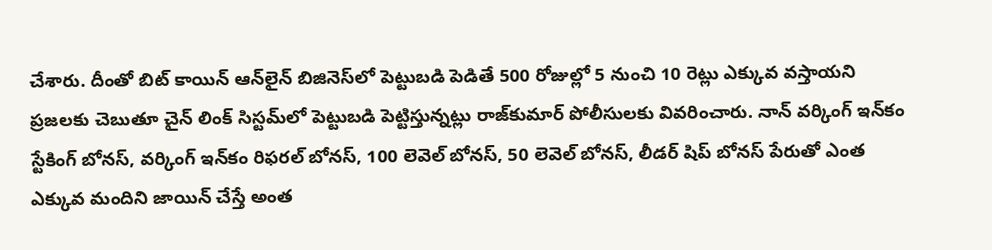చేశారు. దీంతో బిట్‌ కాయిన్‌ ఆన్‌లైన్‌ బిజినెస్‌లో పెట్టుబడి పెడితే 500 రోజుల్లో 5 నుంచి 10 రెట్లు ఎక్కువ వస్తాయని ప్రజలకు చెబుతూ చైన్‌ లింక్‌ సిస్టమ్‌లో పెట్టుబడి పెట్టిస్తున్నట్లు రాజ్‌కుమార్‌ పోలీసులకు వివరించారు. నాన్‌ వర్కింగ్‌ ఇన్‌కం స్టేకింగ్‌ బోనస్‌, వర్కింగ్‌ ఇన్‌కం రిఫరల్‌ బోనస్‌, 100 లెవెల్‌ బోనస్‌, 50 లెవెల్‌ బోనస్‌, లీడర్‌ షిప్‌ బోనస్‌ పేరుతో ఎంత ఎక్కువ మందిని జాయిన్‌ చేస్తే అంత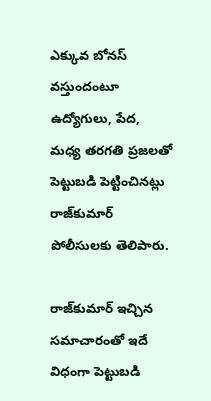ఎక్కువ బోనస్‌ వస్తుందంటూ ఉద్యోగులు, పేద, మధ్య తరగతి ప్రజలతో పెట్టుబడి పెట్టించినట్లు రాజ్‌కుమార్‌ పోలీసులకు తెలిపారు.

రాజ్‌కుమార్‌ ఇచ్చిన సమాచారంతో ఇదే విధంగా పెట్టుబడి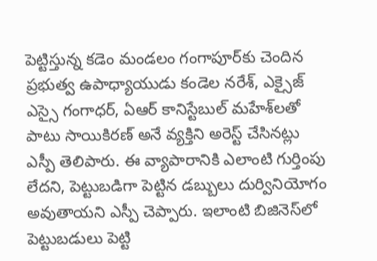పెట్టిస్తున్న కడెం మండలం గంగాపూర్‌కు చెందిన ప్రభుత్వ ఉపాధ్యాయుడు కండెల నరేశ్‌, ఎక్సైజ్‌ ఎస్సై గంగాధర్‌, ఏఆర్‌ కానిస్టేబుల్‌ మహేశ్‌లతో పాటు సాయికిరణ్‌ అనే వ్యక్తిని అరెస్ట్‌ చేసినట్లు ఎస్పీ తెలిపారు. ఈ వ్యాపారానికి ఎలాంటి గుర్తింపు లేదని, పెట్టుబడిగా పెట్టిన డబ్బులు దుర్వినియోగం అవుతాయని ఎస్పీ చెప్పారు. ఇలాంటి బిజినెస్‌లో పెట్టుబడులు పెట్టి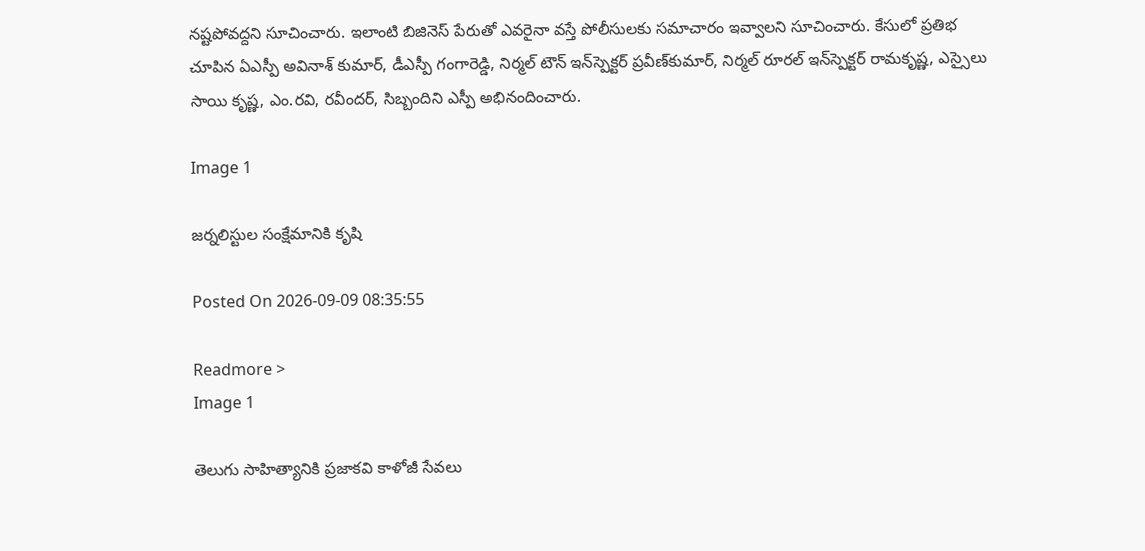నష్టపోవద్దని సూచించారు. ఇలాంటి బిజినెస్‌ పేరుతో ఎవరైనా వస్తే పోలీసులకు సమాచారం ఇవ్వాలని సూచించారు. కేసులో ప్రతిభ చూపిన ఏఎస్పీ అవినాశ్‌ కుమార్‌, డీఎస్పీ గంగారెడ్డి, నిర్మల్‌ టౌన్‌ ఇన్‌స్పెక్టర్‌ ప్రవీణ్‌కుమార్‌, నిర్మల్‌ రూరల్‌ ఇన్‌స్పెక్టర్‌ రామకృష్ణ, ఎస్సైలు సాయి కృష్ణ, ఎం.రవి, రవీందర్‌, సిబ్బందిని ఎస్పీ అభినందించారు.

Image 1

జర్నలిస్టుల సంక్షేమానికి కృషి

Posted On 2026-09-09 08:35:55

Readmore >
Image 1

తెలుగు సాహిత్యానికి ప్రజాకవి కాళోజీ సేవలు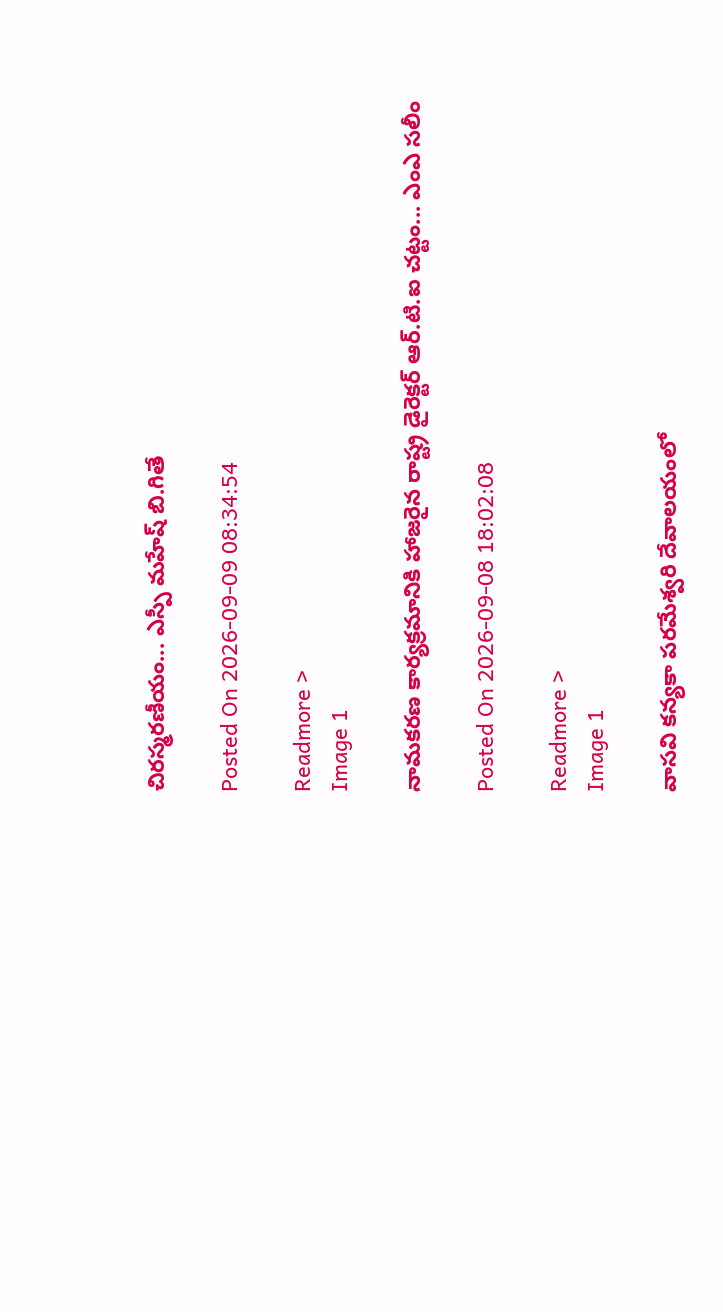చిరస్మరణీయం... ఎస్పీ మహేష్ బి.గితే

Posted On 2026-09-09 08:34:54

Readmore >
Image 1

నామకరణ కార్యక్రమానికి హాజరైన రాష్ట్ర డైరెక్టర్ ఆర్.టి.ఐ చట్టం... ఎంఎ సలీం

Posted On 2026-09-08 18:02:08

Readmore >
Image 1

వాసవి కన్యకా పరమేశ్వరి దేవాలయంలో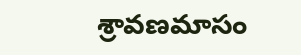శ్రావణమాసం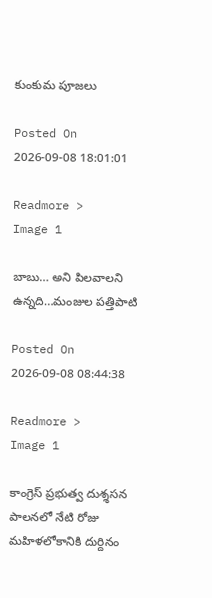కుంకుమ పూజలు

Posted On 2026-09-08 18:01:01

Readmore >
Image 1

బాబు… అని పిలవాలని ఉన్నది…మంజుల పత్తిపాటి

Posted On 2026-09-08 08:44:38

Readmore >
Image 1

కాంగ్రెస్ ప్రభుత్వ దుశ్శసన పాలనలో నేటి రోజు మహిళలోకానికి దుర్దినం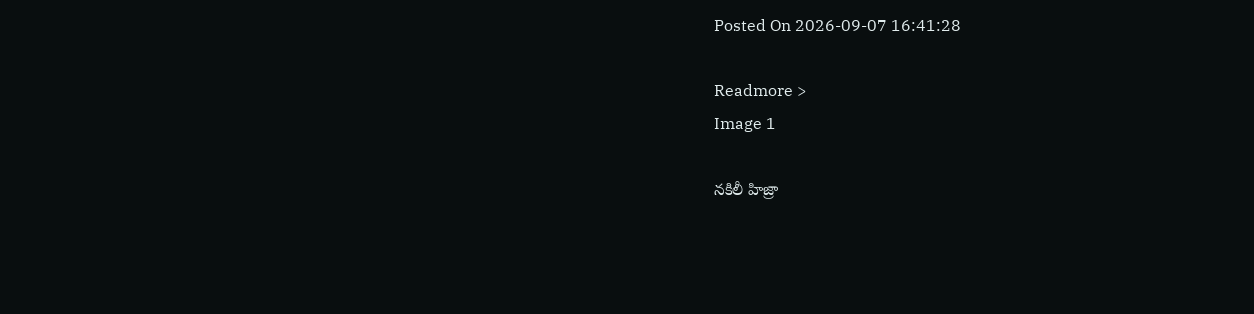Posted On 2026-09-07 16:41:28

Readmore >
Image 1

నకిలీ హిజ్రా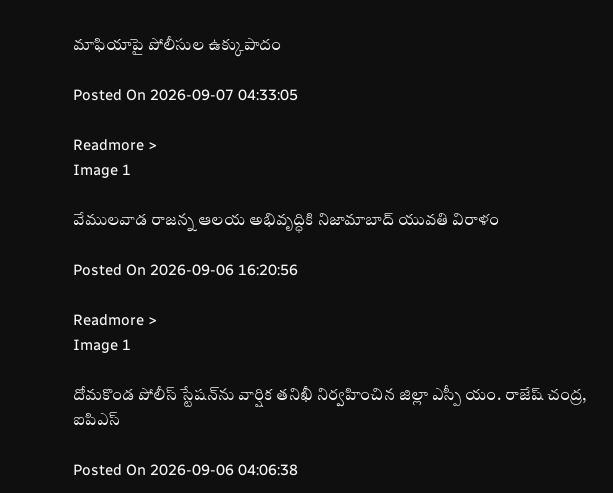మాఫియాపై పోలీసుల ఉక్కుపాదం

Posted On 2026-09-07 04:33:05

Readmore >
Image 1

వేములవాడ రాజన్న ఆలయ అభివృద్ధికి నిజామాబాద్ యువతి విరాళం

Posted On 2026-09-06 16:20:56

Readmore >
Image 1

దోమకొండ పోలీస్ స్టేషన్‌ను వార్షిక తనిఖీ నిర్వహించిన జిల్లా ఎస్పీ యం. రాజేష్ చంద్ర, ఐపిఎస్

Posted On 2026-09-06 04:06:38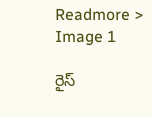Readmore >
Image 1

రైస్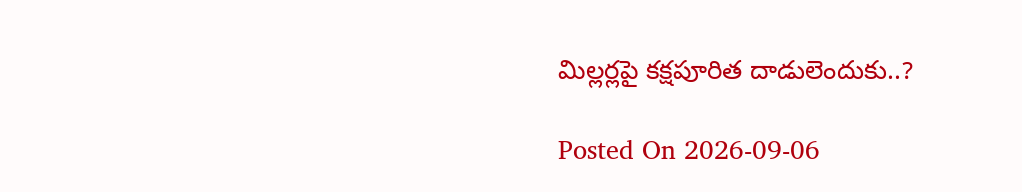మిల్లర్లపై కక్షపూరిత దాడులెందుకు..?

Posted On 2026-09-06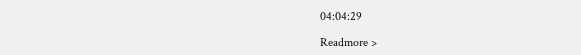04:04:29

Readmore >